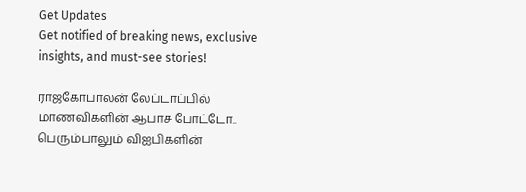Get Updates
Get notified of breaking news, exclusive insights, and must-see stories!

ராஜகோபாலன் லேப்டாப்பில் மாணவிகளின் ஆபாச போட்டோ.. பெரும்பாலும் விஐபிகளின்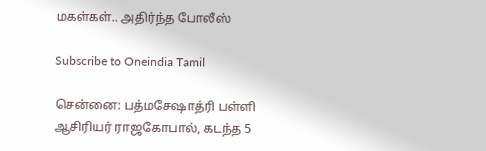மகள்கள்.. அதிர்ந்த போலீஸ்

Subscribe to Oneindia Tamil

சென்னை: பத்மசேஷாத்ரி பள்ளி ஆசிரியர் ராஜகோபால், கடந்த 5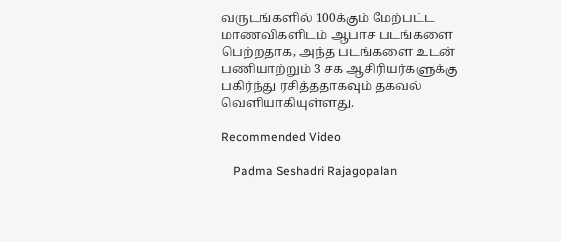வருடங்களில் 100க்கும் மேற்பட்ட மாணவிகளிடம் ஆபாச படங்களை பெற்றதாக, அந்த படங்களை உடன் பணியாற்றும் 3 சக ஆசிரியர்களுக்கு பகிர்ந்து ரசித்ததாகவும் தகவல் வெளியாகியுள்ளது.

Recommended Video

    Padma Seshadri Rajagopalan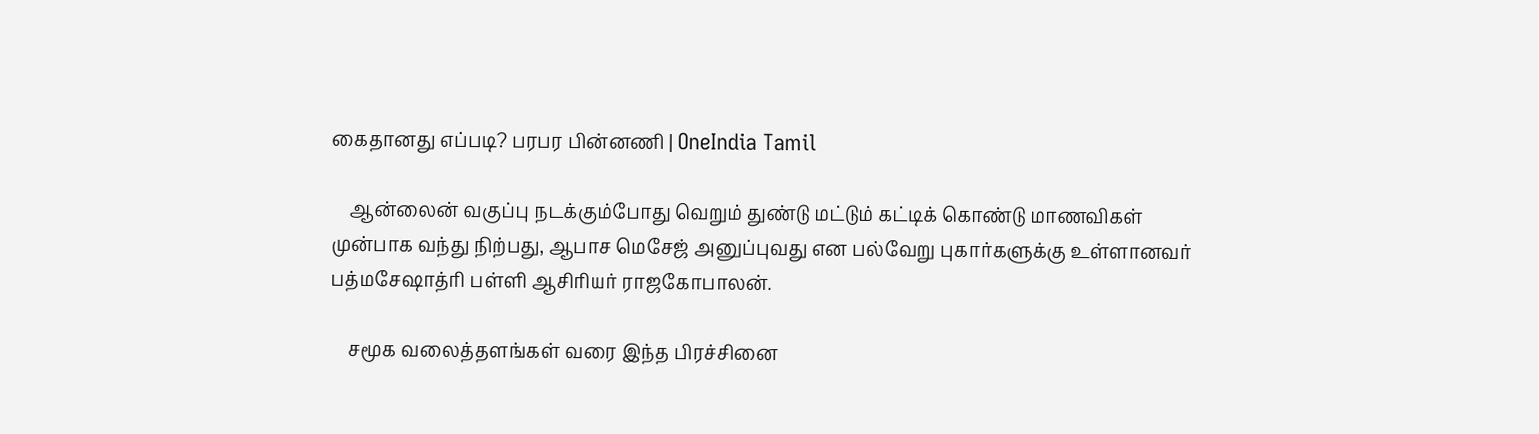கைதானது எப்படி? பரபர பின்னணி | OneIndia Tamil

    ஆன்லைன் வகுப்பு நடக்கும்போது வெறும் துண்டு மட்டும் கட்டிக் கொண்டு மாணவிகள் முன்பாக வந்து நிற்பது, ஆபாச மெசேஜ் அனுப்புவது என பல்வேறு புகார்களுக்கு உள்ளானவர் பத்மசேஷாத்ரி பள்ளி ஆசிரியர் ராஜகோபாலன்.

    சமூக வலைத்தளங்கள் வரை இந்த பிரச்சினை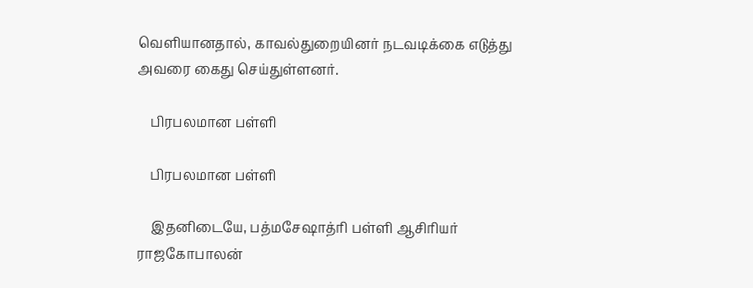வெளியானதால், காவல்துறையினர் நடவடிக்கை எடுத்து அவரை கைது செய்துள்ளனர்.

    பிரபலமான பள்ளி

    பிரபலமான பள்ளி

    இதனிடையே, பத்மசேஷாத்ரி பள்ளி ஆசிரியர் ராஜகோபாலன்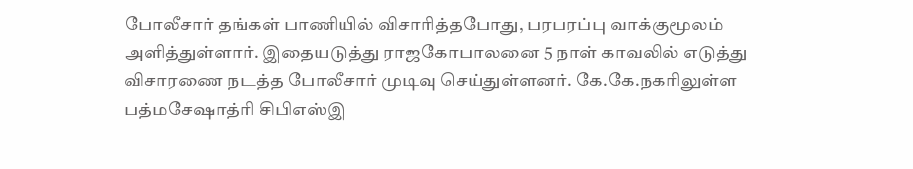போலீசார் தங்கள் பாணியில் விசாரித்தபோது, பரபரப்பு வாக்குமூலம் அளித்துள்ளார். இதையடுத்து ராஜகோபாலனை 5 நாள் காவலில் எடுத்து விசாரணை நடத்த போலீசார் முடிவு செய்துள்ளனர். கே.கே.நகரிலுள்ள பத்மசேஷாத்ரி சிபிஎஸ்இ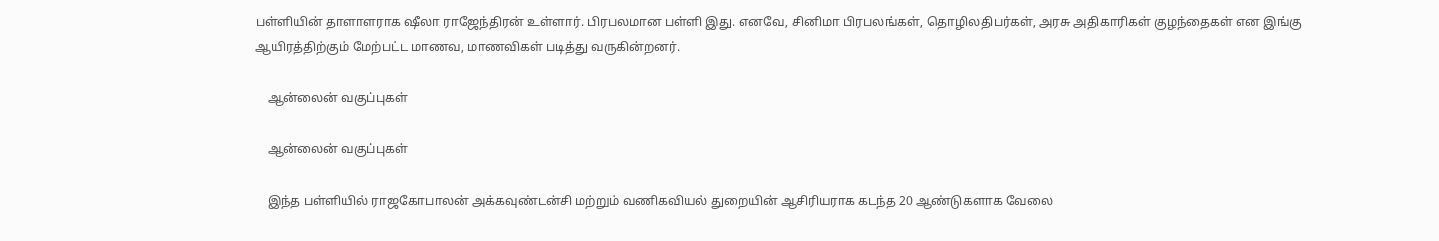பள்ளியின் தாளாளராக ஷீலா ராஜேந்திரன் உள்ளார். பிரபலமான பள்ளி இது. எனவே, சினிமா பிரபலங்கள், தொழிலதிபர்கள், அரசு அதிகாரிகள் குழந்தைகள் என இங்கு ஆயிரத்திற்கும் மேற்பட்ட மாணவ, மாணவிகள் படித்து வருகின்றனர்.

    ஆன்லைன் வகுப்புகள்

    ஆன்லைன் வகுப்புகள்

    இந்த பள்ளியில் ராஜகோபாலன் அக்கவுண்டன்சி மற்றும் வணிகவியல் துறையின் ஆசிரியராக கடந்த 20 ஆண்டுகளாக வேலை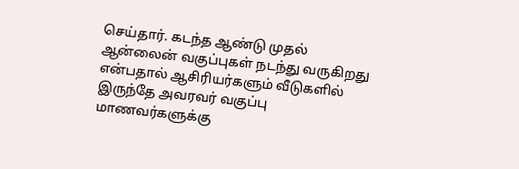செய்தார். கடந்த ஆண்டு முதல் ஆன்லைன் வகுப்புகள் நடந்து வருகிறது என்பதால் ஆசிரியர்களும் வீடுகளில் இருந்தே அவரவர் வகுப்பு மாணவர்களுக்கு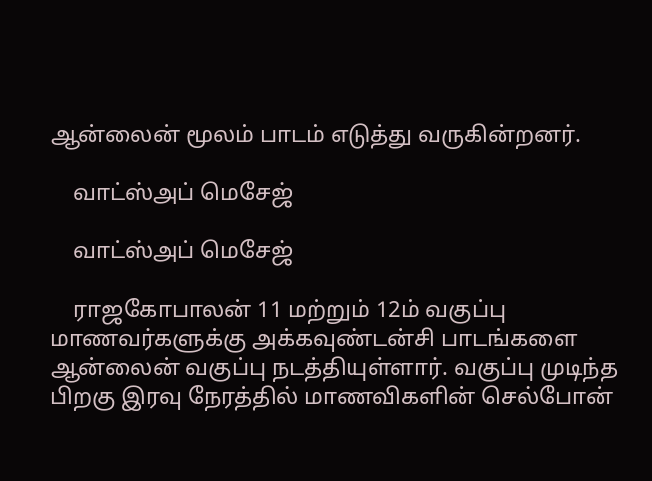ஆன்லைன் மூலம் பாடம் எடுத்து வருகின்றனர்.

    வாட்ஸ்அப் மெசேஜ்

    வாட்ஸ்அப் மெசேஜ்

    ராஜகோபாலன் 11 மற்றும் 12ம் வகுப்பு மாணவர்களுக்கு அக்கவுண்டன்சி பாடங்களை ஆன்லைன் வகுப்பு நடத்தியுள்ளார். வகுப்பு முடிந்த பிறகு இரவு நேரத்தில் மாணவிகளின் செல்போன்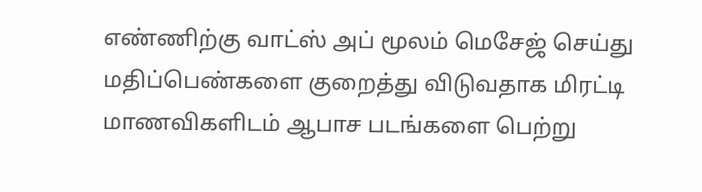எண்ணிற்கு வாட்ஸ் அப் மூலம் மெசேஜ் செய்து மதிப்பெண்களை குறைத்து விடுவதாக மிரட்டி மாணவிகளிடம் ஆபாச படங்களை பெற்று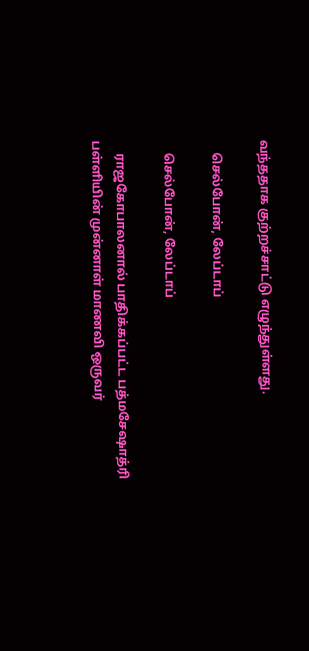வந்ததாக குற்றச்சாட்டு எழுந்துள்ளது.

    செல்போன், லேப்டாப்

    செல்போன், லேப்டாப்

    ராஜகோபாலனால் பாதிக்கப்பட்ட பத்மசேஷாத்ரி பள்ளியின் முன்னாள் மாணவி ஒருவர்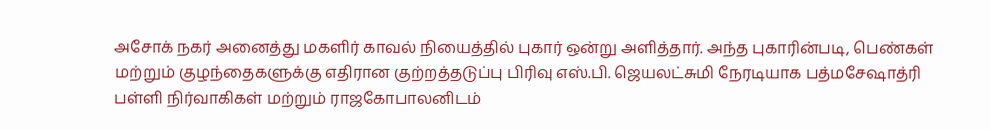அசோக் நகர் அனைத்து மகளிர் காவல் நியைத்தில் புகார் ஒன்று அளித்தார். அந்த புகாரின்படி, பெண்கள் மற்றும் குழந்தைகளுக்கு எதிரான குற்றத்தடுப்பு பிரிவு எஸ்.பி. ஜெயலட்சுமி நேரடியாக பத்மசேஷாத்ரி பள்ளி நிர்வாகிகள் மற்றும் ராஜகோபாலனிடம்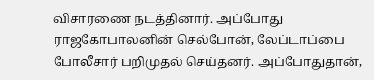விசாரணை நடத்தினார். அப்போது ராஜகோபாலனின் செல்போன், லேப்டாப்பை போலீசார் பறிமுதல் செய்தனர். அப்போதுதான்,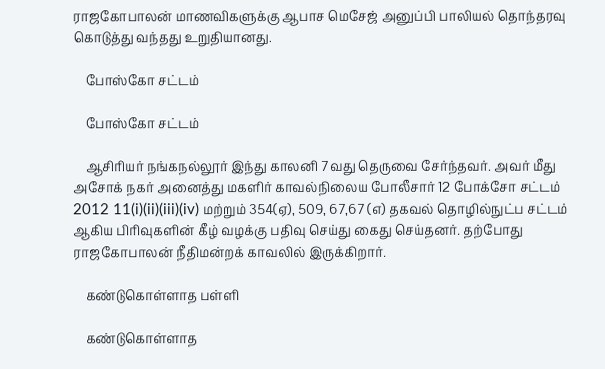ராஜகோபாலன் மாணவிகளுக்கு ஆபாச மெசேஜ் அனுப்பி பாலியல் தொந்தரவு கொடுத்து வந்தது உறுதியானது.

    போஸ்கோ சட்டம்

    போஸ்கோ சட்டம்

    ஆசிரியர் நங்கநல்லூர் இந்து காலனி 7வது தெருவை சேர்ந்தவர். அவர் மீது அசோக் நகர் அனைத்து மகளிர் காவல்நிலைய போலீசார் 12 போக்சோ சட்டம் 2012 11(i)(ii)(iii)(iv) மற்றும் 354(ஏ), 509, 67,67 (எ) தகவல் தொழில்நுட்ப சட்டம் ஆகிய பிரிவுகளின் கீழ் வழக்கு பதிவு செய்து கைது செய்தனர். தற்போது ராஜகோபாலன் நீதிமன்றக் காவலில் இருக்கிறார்.

    கண்டுகொள்ளாத பள்ளி

    கண்டுகொள்ளாத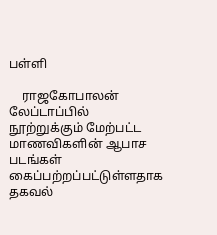பள்ளி

    ராஜகோபாலன் லேப்டாப்பில் நூற்றுக்கும் மேற்பட்ட மாணவிகளின் ஆபாச படங்கள் கைப்பற்றப்பட்டுள்ளதாக தகவல்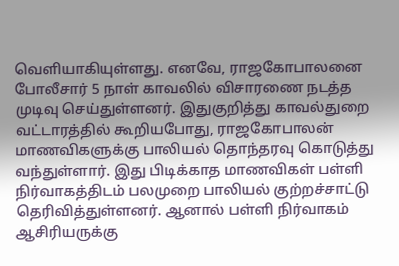வெளியாகியுள்ளது. எனவே, ராஜகோபாலனை போலீசார் 5 நாள் காவலில் விசாரணை நடத்த முடிவு செய்துள்ளனர். இதுகுறித்து காவல்துறை வட்டாரத்தில் கூறியபோது, ராஜகோபாலன் மாணவிகளுக்கு பாலியல் தொந்தரவு கொடுத்து வந்துள்ளார். இது பிடிக்காத மாணவிகள் பள்ளி நிர்வாகத்திடம் பலமுறை பாலியல் குற்றச்சாட்டு தெரிவித்துள்ளனர். ஆனால் பள்ளி நிர்வாகம் ஆசிரியருக்கு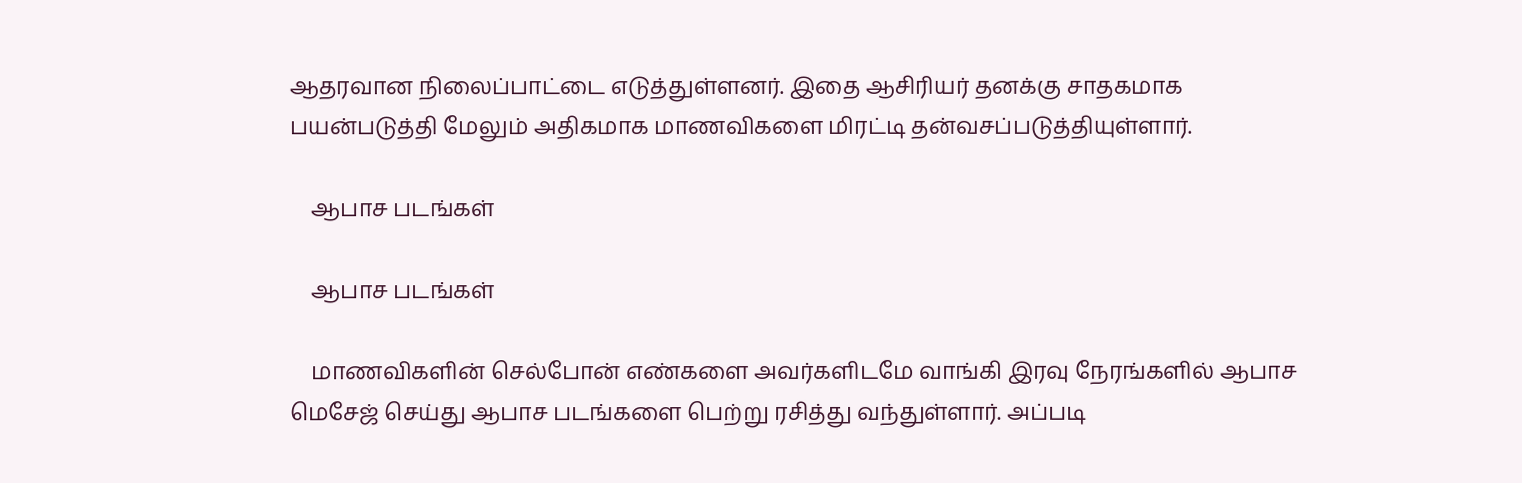ஆதரவான நிலைப்பாட்டை எடுத்துள்ளனர். இதை ஆசிரியர் தனக்கு சாதகமாக பயன்படுத்தி மேலும் அதிகமாக மாணவிகளை மிரட்டி தன்வசப்படுத்தியுள்ளார்.

    ஆபாச படங்கள்

    ஆபாச படங்கள்

    மாணவிகளின் செல்போன் எண்களை அவர்களிடமே வாங்கி இரவு நேரங்களில் ஆபாச மெசேஜ் செய்து ஆபாச படங்களை பெற்று ரசித்து வந்துள்ளார். அப்படி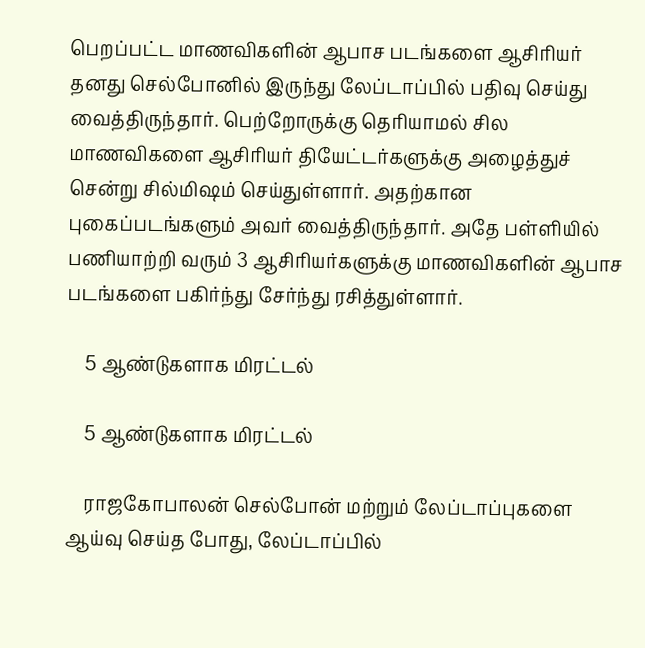பெறப்பட்ட மாணவிகளின் ஆபாச படங்களை ஆசிரியர் தனது செல்போனில் இருந்து லேப்டாப்பில் பதிவு செய்து வைத்திருந்தார். பெற்றோருக்கு தெரியாமல் சில மாணவிகளை ஆசிரியர் தியேட்டர்களுக்கு அழைத்துச் சென்று சில்மிஷம் செய்துள்ளார். அதற்கான புகைப்படங்களும் அவர் வைத்திருந்தார். அதே பள்ளியில் பணியாற்றி வரும் 3 ஆசிரியர்களுக்கு மாணவிகளின் ஆபாச படங்களை பகிர்ந்து சேர்ந்து ரசித்துள்ளார்.

    5 ஆண்டுகளாக மிரட்டல்

    5 ஆண்டுகளாக மிரட்டல்

    ராஜகோபாலன் செல்போன் மற்றும் லேப்டாப்புகளை ஆய்வு செய்த போது, லேப்டாப்பில்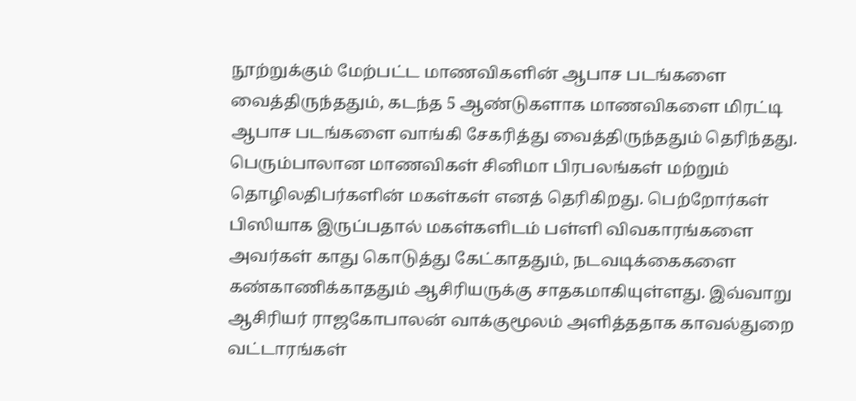நூற்றுக்கும் மேற்பட்ட மாணவிகளின் ஆபாச படங்களை வைத்திருந்ததும், கடந்த 5 ஆண்டுகளாக மாணவிகளை மிரட்டி ஆபாச படங்களை வாங்கி சேகரித்து வைத்திருந்ததும் தெரிந்தது. பெரும்பாலான மாணவிகள் சினிமா பிரபலங்கள் மற்றும் தொழிலதிபர்களின் மகள்கள் எனத் தெரிகிறது. பெற்றோர்கள் பிஸியாக இருப்பதால் மகள்களிடம் பள்ளி விவகாரங்களை அவர்கள் காது கொடுத்து கேட்காததும், நடவடிக்கைகளை கண்காணிக்காததும் ஆசிரியருக்கு சாதகமாகியுள்ளது. இவ்வாறு ஆசிரியர் ராஜகோபாலன் வாக்குமூலம் அளித்ததாக காவல்துறை வட்டாரங்கள்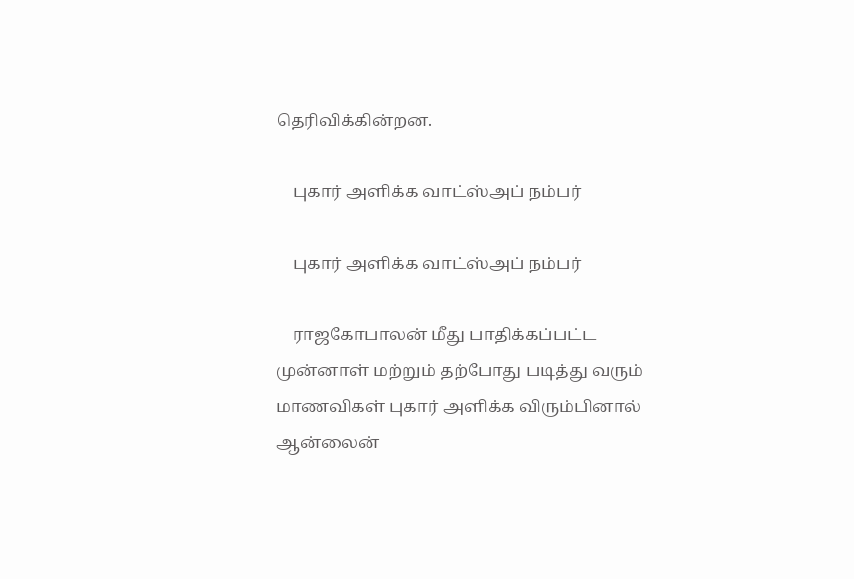தெரிவிக்கின்றன.

    புகார் அளிக்க வாட்ஸ்அப் நம்பர்

    புகார் அளிக்க வாட்ஸ்அப் நம்பர்

    ராஜகோபாலன் மீது பாதிக்கப்பட்ட முன்னாள் மற்றும் தற்போது படித்து வரும் மாணவிகள் புகார் அளிக்க விரும்பினால் ஆன்லைன்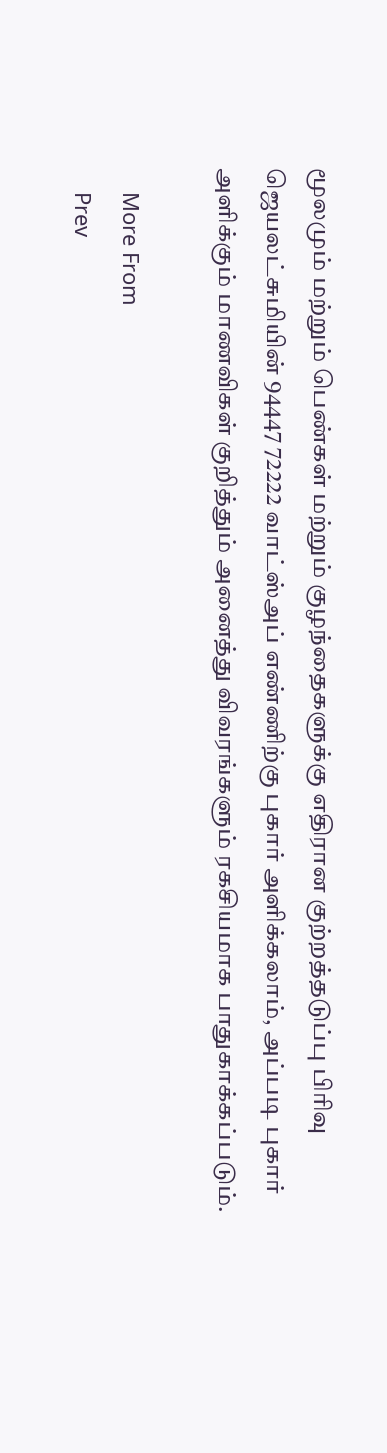மூலமும் மற்றும் பெண்கள் மற்றும் குழந்தைகளுக்கு எதிரான குற்றத்தடுப்பு பிரிவு ஜெயலட்சுமியின் 94447 72222 வாட்ஸ்அப் எண்ணிற்கு புகார் அளிக்கலாம், அப்படி புகார் அளிக்கும் மாணவிகள் குறித்தும் அனைத்து விவரங்களும் ரகசியமாக பாதுகாக்கப்படும்.

    More From
    Prev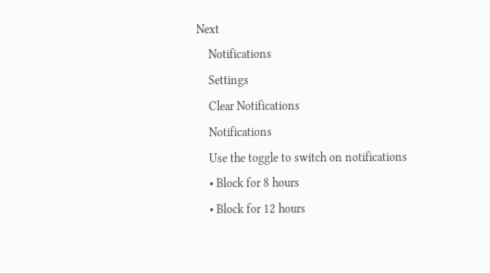Next
    Notifications
    Settings
    Clear Notifications
    Notifications
    Use the toggle to switch on notifications
    • Block for 8 hours
    • Block for 12 hours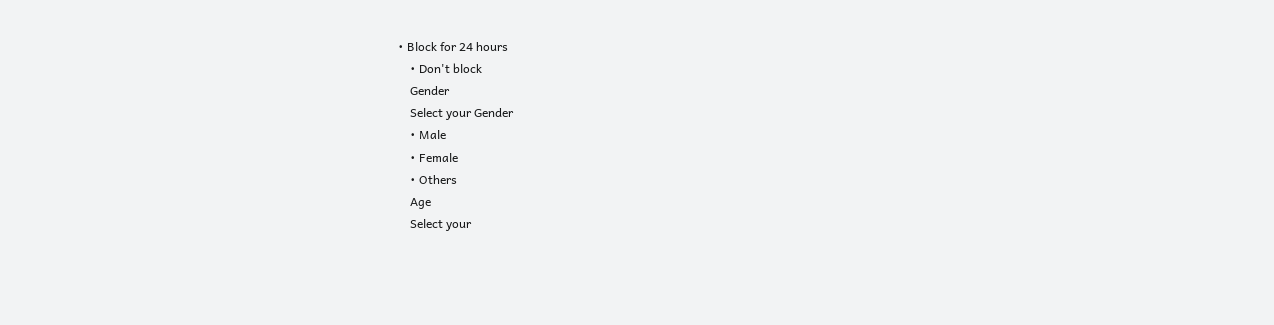• Block for 24 hours
    • Don't block
    Gender
    Select your Gender
    • Male
    • Female
    • Others
    Age
    Select your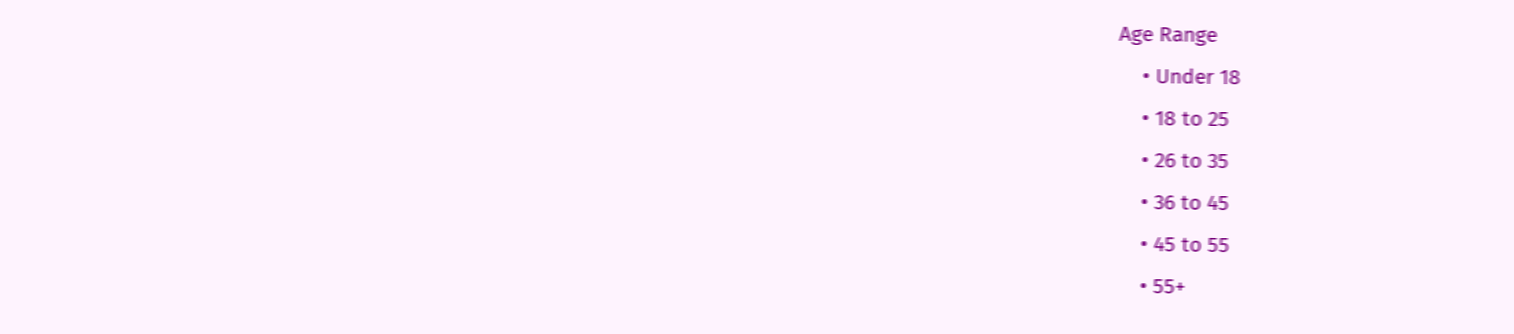Age Range
    • Under 18
    • 18 to 25
    • 26 to 35
    • 36 to 45
    • 45 to 55
    • 55+